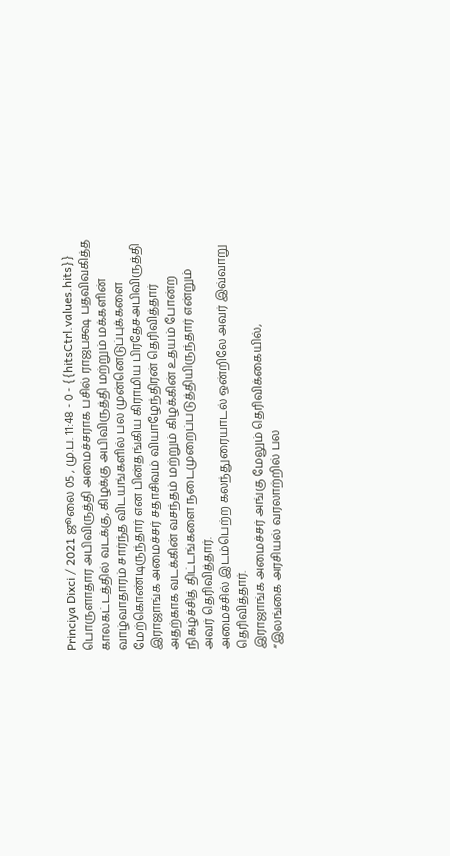Princiya Dixci / 2021 ஜூலை 05 , மு.ப. 11:48 - 0 - {{hitsCtrl.values.hits}}
பொருளாதார அபிவிருத்தி அமைச்சராக பசில் ராஜபக்ஷ பதவிவகித்த காலகட்டத்தில் வடக்கு, கிழக்கு அபிவிருத்தி மற்றும் மக்களின் வாழ்வாதாரம் சார்ந்த விடயங்களில் பல முன்னெடுப்புக்களை மேற்கொண்டிருந்தார் என பின்தங்கிய கிராமிய பிரதேசஅபிவிருத்தி இராஜாங்க அமைச்சர் சதாசிவம் வியாழேந்திரன் தெரிவித்தார்
அதற்காக வடக்கின் வசந்தம் மற்றும் கிழக்கின் உதயம் போன்ற நிகழ்ச்சித் திட்டங்களை நடைமுறைப்படுத்தியிருந்தார் என்றும் அவர் தெரிவித்தார்.
அமைச்சில் இடம்பெற்ற கலந்துரையாடல் ஒன்றிலே அவர் இவ்வாறு தெரிவித்தார்.
இராஜாங்க அமைச்சர் அங்கு மேலும் தெரிவிக்கையில்,
“இலங்கை அரசியல் வரலாற்றில் பல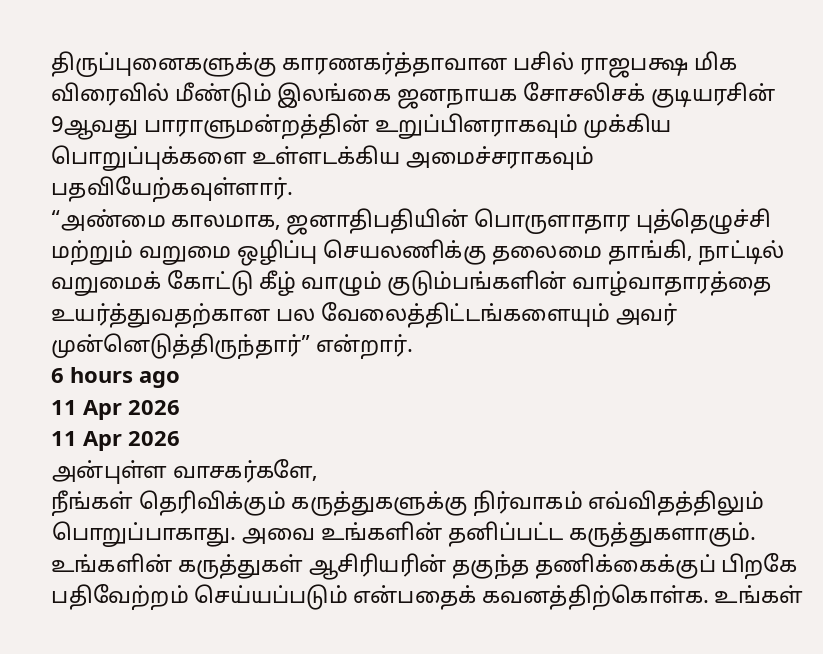திருப்புனைகளுக்கு காரணகர்த்தாவான பசில் ராஜபக்ஷ மிக விரைவில் மீண்டும் இலங்கை ஜனநாயக சோசலிசக் குடியரசின் 9ஆவது பாராளுமன்றத்தின் உறுப்பினராகவும் முக்கிய பொறுப்புக்களை உள்ளடக்கிய அமைச்சராகவும் பதவியேற்கவுள்ளார்.
“அண்மை காலமாக, ஜனாதிபதியின் பொருளாதார புத்தெழுச்சி மற்றும் வறுமை ஒழிப்பு செயலணிக்கு தலைமை தாங்கி, நாட்டில் வறுமைக் கோட்டு கீழ் வாழும் குடும்பங்களின் வாழ்வாதாரத்தை உயர்த்துவதற்கான பல வேலைத்திட்டங்களையும் அவர் முன்னெடுத்திருந்தார்” என்றார்.
6 hours ago
11 Apr 2026
11 Apr 2026
அன்புள்ள வாசகர்களே,
நீங்கள் தெரிவிக்கும் கருத்துகளுக்கு நிர்வாகம் எவ்விதத்திலும் பொறுப்பாகாது. அவை உங்களின் தனிப்பட்ட கருத்துகளாகும். உங்களின் கருத்துகள் ஆசிரியரின் தகுந்த தணிக்கைக்குப் பிறகே பதிவேற்றம் செய்யப்படும் என்பதைக் கவனத்திற்கொள்க. உங்கள்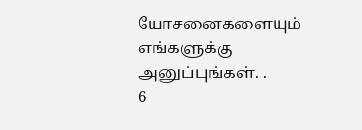யோசனைகளையும் எங்களுக்கு அனுப்புங்கள். .
6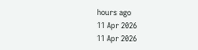hours ago
11 Apr 2026
11 Apr 2026